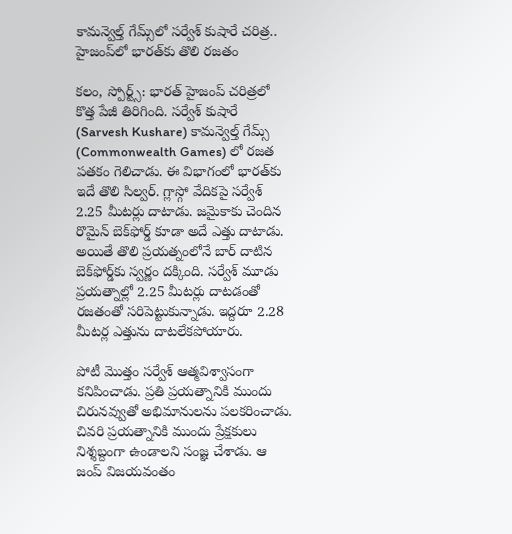కామన్వెల్త్‌ గేమ్స్‌లో సర్వేశ్ కుషారే చరిత్ర.. హైజంప్‌లో భారత్‌కు తొలి రజతం

కలం, స్పోర్ట్స్: భారత్ హైజంప్ చరిత్రలో కొత్త పేజీ తిరిగింది. సర్వేశ్ కుషారే (Sarvesh Kushare) కామన్వెల్త్ గేమ్స్‌ (Commonwealth Games) లో రజత పతకం గెలిచాడు. ఈ విభాగంలో భారత్‌కు ఇదే తొలి సిల్వర్. గ్లాస్గో వేదికపై సర్వేశ్ 2.25 మీటర్లు దాటాడు. జమైకాకు చెందిన రొమైన్ బెక్‌ఫోర్డ్ కూడా అదే ఎత్తు దాటాడు. అయితే తొలి ప్రయత్నంలోనే బార్ దాటిన బెక్‌ఫోర్డ్‌కు స్వర్ణం దక్కింది. సర్వేశ్ మూడు ప్రయత్నాల్లో 2.25 మీటర్లు దాటడంతో రజతంతో సరిపెట్టుకున్నాడు. ఇద్దరూ 2.28 మీటర్ల ఎత్తును దాటలేకపోయారు.

పోటీ మొత్తం సర్వేశ్ ఆత్మవిశ్వాసంగా కనిపించాడు. ప్రతి ప్రయత్నానికి ముందు చిరునవ్వుతో అభిమానులను పలకరించాడు. చివరి ప్రయత్నానికి ముందు ప్రేక్షకులు నిశ్శబ్దంగా ఉండాలని సంజ్ఞ చేశాడు. ఆ జంప్ విజయవంతం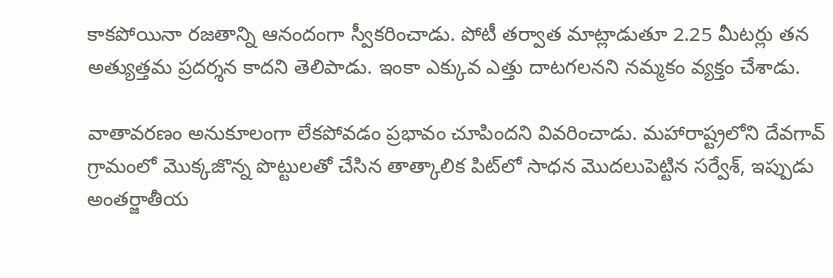కాకపోయినా రజతాన్ని ఆనందంగా స్వీకరించాడు. పోటీ తర్వాత మాట్లాడుతూ 2.25 మీటర్లు తన అత్యుత్తమ ప్రదర్శన కాదని తెలిపాడు. ఇంకా ఎక్కువ ఎత్తు దాటగలనని నమ్మకం వ్యక్తం చేశాడు.

వాతావరణం అనుకూలంగా లేకపోవడం ప్రభావం చూపిందని వివరించాడు. మహారాష్ట్రలోని దేవగావ్ గ్రామంలో మొక్కజొన్న పొట్టులతో చేసిన తాత్కాలిక పిట్‌లో సాధన మొదలుపెట్టిన సర్వేశ్, ఇప్పుడు అంతర్జాతీయ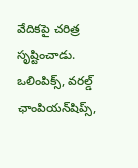వేదికపై చరిత్ర సృష్టించాడు. ఒలింపిక్స్, వరల్డ్ ఛాంపియన్‌షిప్స్,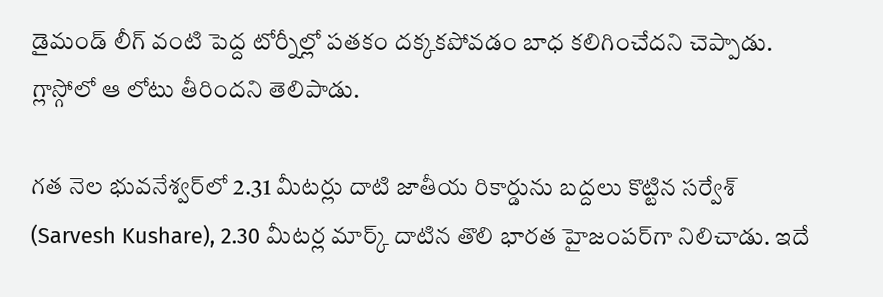డైమండ్ లీగ్ వంటి పెద్ద టోర్నీల్లో పతకం దక్కకపోవడం బాధ కలిగించేదని చెప్పాడు. గ్లాస్గోలో ఆ లోటు తీరిందని తెలిపాడు.

గత నెల భువనేశ్వర్‌లో 2.31 మీటర్లు దాటి జాతీయ రికార్డును బద్దలు కొట్టిన సర్వేశ్ (Sarvesh Kushare), 2.30 మీటర్ల మార్క్ దాటిన తొలి భారత హైజంపర్‌గా నిలిచాడు. ఇదే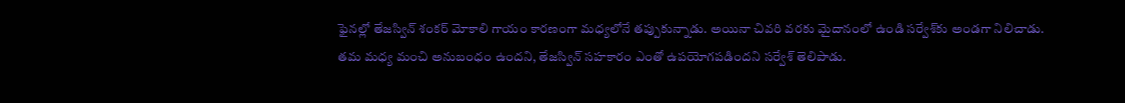ఫైనల్లో తేజస్విన్ శంకర్ మోకాలి గాయం కారణంగా మధ్యలోనే తప్పుకున్నాడు. అయినా చివరి వరకు మైదానంలో ఉండి సర్వేశ్‌కు అండగా నిలిచాడు. తమ మధ్య మంచి అనుబంధం ఉందని, తేజస్విన్ సహకారం ఎంతో ఉపయోగపడిందని సర్వేశ్ తెలిపాడు.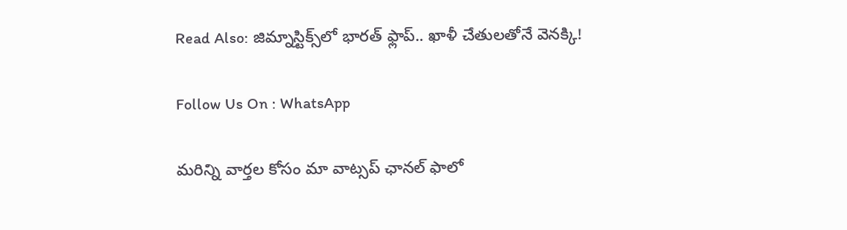Read Also: జిమ్నాస్టిక్స్‌లో భారత్ ఫ్లాప్.. ఖాళీ చేతులతోనే వెనక్కి!

Follow Us On : WhatsApp

మ‌రిన్ని వార్త‌ల కోసం మా వాట్స‌ప్ ఛాన‌ల్ ఫాలో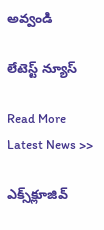అవ్వండి

లేటెస్ట్ న్యూస్‌

Read More Latest News >>

ఎక్స్‌క్లూజివ్‌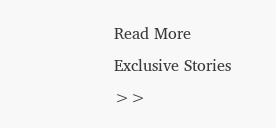Read More Exclusive Stories >>